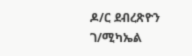ዶ/ር ደብረጽዮን ገ/ሚካኤል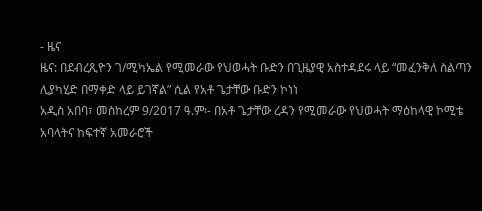- ዜና
ዜና: በደብረጺዮን ገ/ሚካኤል የሚመራው የህወሓት ቡድን በጊዜያዊ አስተዳደሩ ላይ “መፈንቅለ ስልጣን ሊያካሂድ በማቀድ ላይ ይገኛል” ሲል የአቶ ጌታቸው ቡድን ኮነነ
አዲስ አበባ፣ መስከረም 9/2017 ዓ.ም፡- በአቶ ጌታቸው ረዳን የሚመራው የህወሓት ማዕከላዊ ኮሚቴ አባላትና ከፍተኛ አመራሮች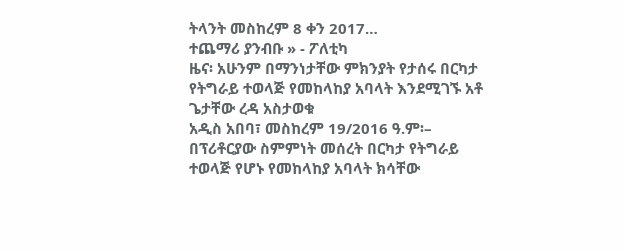ትላንት መስከረም 8 ቀን 2017…
ተጨማሪ ያንብቡ » - ፖለቲካ
ዜና፡ አሁንም በማንነታቸው ምክንያት የታሰሩ በርካታ የትግራይ ተወላጅ የመከላከያ አባላት እንደሚገኙ አቶ ጌታቸው ረዳ አስታወቁ
አዲስ አበባ፣ መስከረም 19/2016 ዓ.ም፡– በፕሪቶርያው ስምምነት መሰረት በርካታ የትግራይ ተወላጅ የሆኑ የመከላከያ አባላት ክሳቸው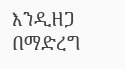እንዲዘጋ በማድረግ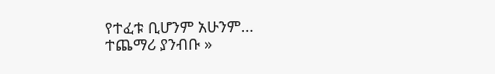የተፈቱ ቢሆንም አሁንም…
ተጨማሪ ያንብቡ »